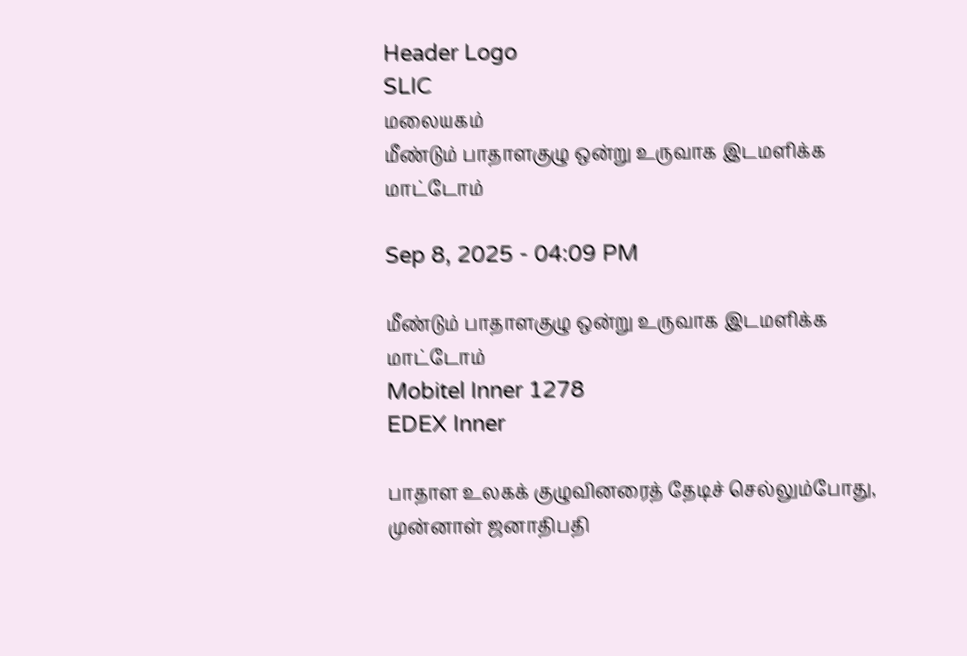Header Logo
SLIC
மலையகம்
மீண்டும் பாதாளகுழு ஒன்று உருவாக இடமளிக்க மாட்டோம்

Sep 8, 2025 - 04:09 PM

மீண்டும் பாதாளகுழு ஒன்று உருவாக இடமளிக்க மாட்டோம்
Mobitel Inner 1278
EDEX Inner

பாதாள உலகக் குழுவினரைத் தேடிச் செல்லும்போது, முன்னாள் ஜனாதிபதி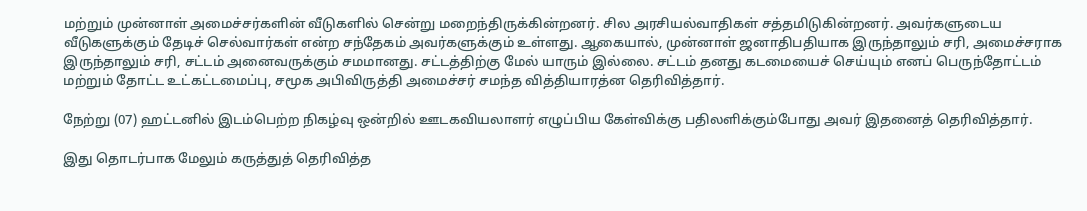மற்றும் முன்னாள் அமைச்சர்களின் வீடுகளில் சென்று மறைந்திருக்கின்றனர். சில அரசியல்வாதிகள் சத்தமிடுகின்றனர். அவர்களுடைய வீடுகளுக்கும் தேடிச் செல்வார்கள் என்ற சந்தேகம் அவர்களுக்கும் உள்ளது. ஆகையால், முன்னாள் ஜனாதிபதியாக இருந்தாலும் சரி, அமைச்சராக இருந்தாலும் சரி, சட்டம் அனைவருக்கும் சமமானது. சட்டத்திற்கு மேல் யாரும் இல்லை. சட்டம் தனது கடமையைச் செய்யும் எனப் பெருந்தோட்டம் மற்றும் தோட்ட உட்கட்டமைப்பு, சமூக அபிவிருத்தி அமைச்சர் சமந்த வித்தியாரத்ன தெரிவித்தார்.

நேற்று (07) ஹட்டனில் இடம்பெற்ற நிகழ்வு ஒன்றில் ஊடகவியலாளர் எழுப்பிய கேள்விக்கு பதிலளிக்கும்போது அவர் இதனைத் தெரிவித்தார்.

இது தொடர்பாக மேலும் கருத்துத் தெரிவித்த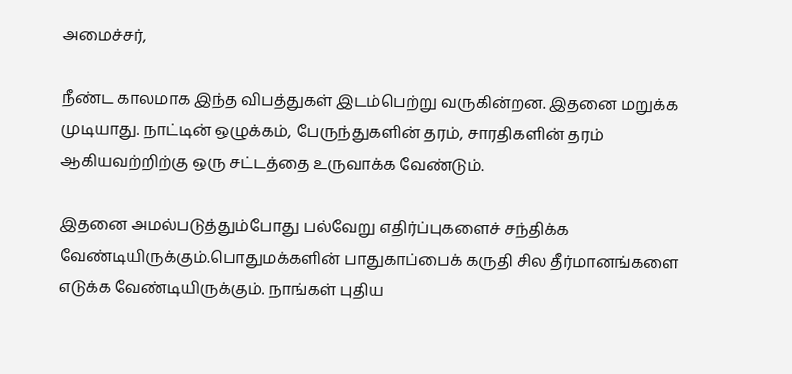அமைச்சர்,

நீண்ட காலமாக இந்த விபத்துகள் இடம்பெற்று வருகின்றன. இதனை மறுக்க முடியாது. நாட்டின் ஒழுக்கம், பேருந்துகளின் தரம், சாரதிகளின் தரம் ஆகியவற்றிற்கு ஒரு சட்டத்தை உருவாக்க வேண்டும்.

இதனை அமல்படுத்தும்போது பல்வேறு எதிர்ப்புகளைச் சந்திக்க வேண்டியிருக்கும்.பொதுமக்களின் பாதுகாப்பைக் கருதி சில தீர்மானங்களை எடுக்க வேண்டியிருக்கும். நாங்கள் புதிய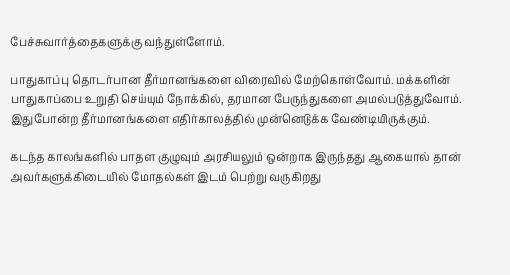பேச்சுவார்த்தைகளுக்கு வந்துள்ளோம்.

பாதுகாப்பு தொடர்பான தீர்மானங்களை விரைவில் மேற்கொள்வோம். மக்களின் பாதுகாப்பை உறுதி செய்யும் நோக்கில், தரமான பேருந்துகளை அமல்படுத்துவோம். இதுபோன்ற தீர்மானங்களை எதிர்காலத்தில் முன்னெடுக்க வேண்டியிருக்கும்.

கடந்த காலங்களில் பாதள குழுவும் அரசியலும் ஒன்றாக இருந்தது ஆகையால் தான் அவர்களுக்கிடையில் மோதல்கள் இடம் பெற்று வருகிறது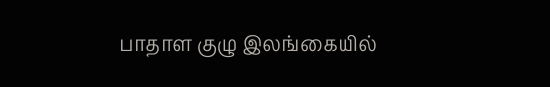பாதாள குழு இலங்கையில்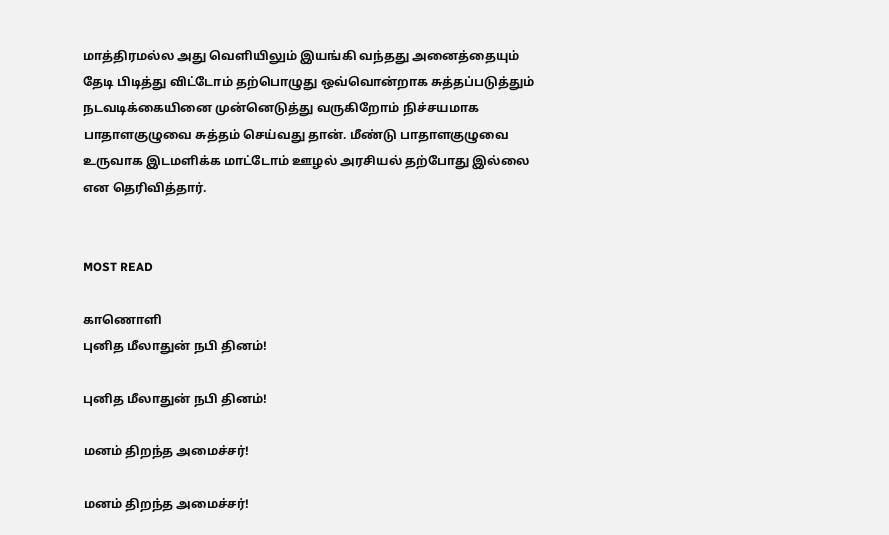மாத்திரமல்ல அது வெளியிலும் இயங்கி வந்தது அனைத்தையும் தேடி பிடித்து விட்டோம் தற்பொழுது ஒவ்வொன்றாக சுத்தப்படுத்தும் நடவடிக்கையினை முன்னெடுத்து வருகிறோம் நிச்சயமாக பாதாளகுழுவை சுத்தம் செய்வது தான். மீண்டு பாதாளகுழுவை உருவாக இடமளிக்க மாட்டோம் ஊழல் அரசியல் தற்போது இல்லை என தெரிவித்தார்.


MOST READ

காணொளி
புனித மீலாதுன் நபி தினம்!

புனித மீலாதுன் நபி தினம்!

மனம் திறந்த அமைச்சர்!

மனம் திறந்த அமைச்சர்!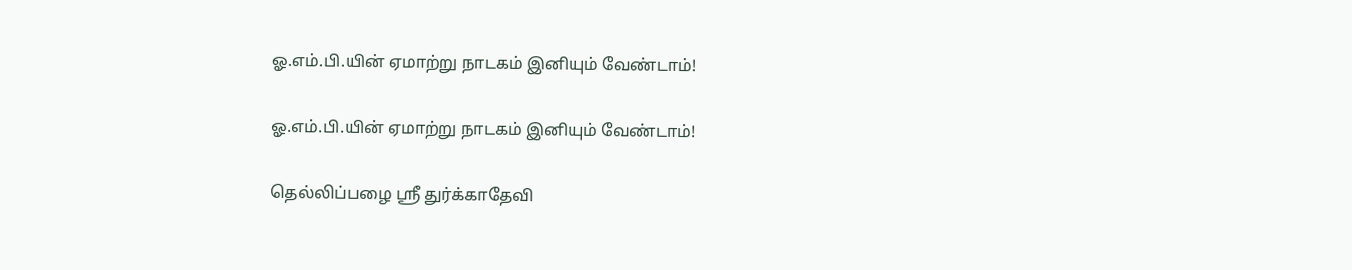ஓ.எம்.பி.யின் ஏமாற்று நாடகம் இனியும் வேண்டாம்!

ஓ.எம்.பி.யின் ஏமாற்று நாடகம் இனியும் வேண்டாம்!

தெல்லிப்பழை ஸ்ரீ துர்க்காதேவி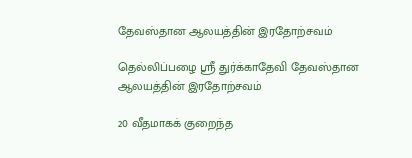தேவஸ்தான ஆலயத்தின் இரதோற்சவம்

தெல்லிப்பழை ஸ்ரீ துர்க்காதேவி தேவஸ்தான ஆலயத்தின் இரதோற்சவம்

20 வீதமாகக் குறைந்த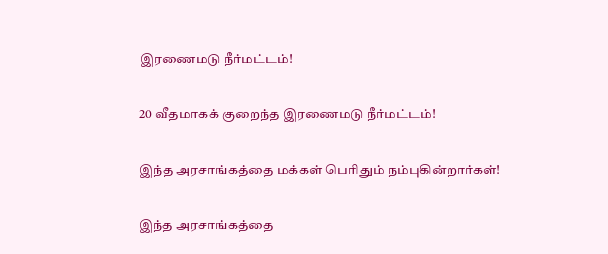இரணைமடு நீர்மட்டம்!

20 வீதமாகக் குறைந்த இரணைமடு நீர்மட்டம்!

இந்த அரசாங்கத்தை மக்கள் பெரிதும் நம்புகின்றார்கள்!

இந்த அரசாங்கத்தை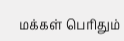மக்கள் பெரிதும்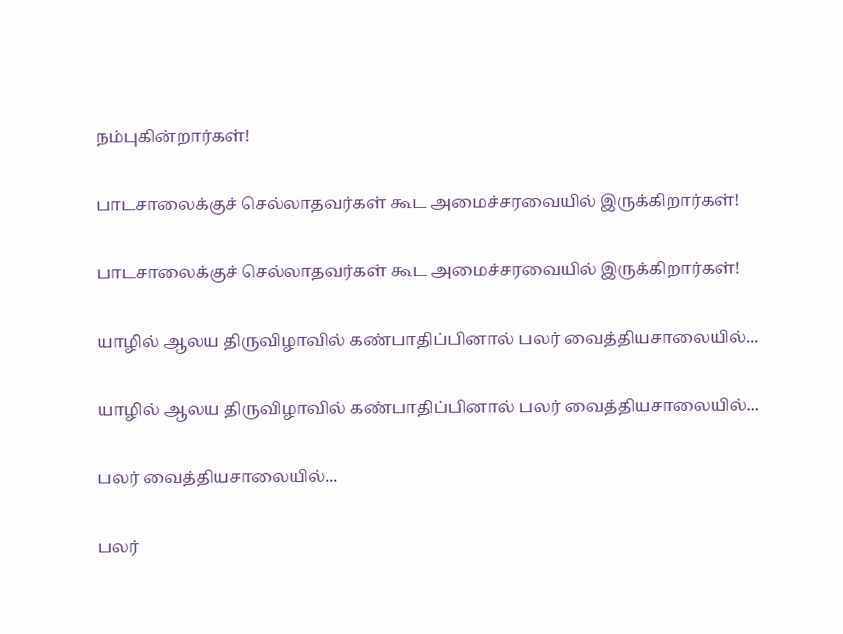நம்புகின்றார்கள்!

பாடசாலைக்குச் செல்லாதவர்கள் கூட அமைச்சரவையில் இருக்கிறார்கள்!

பாடசாலைக்குச் செல்லாதவர்கள் கூட அமைச்சரவையில் இருக்கிறார்கள்!

யாழில் ஆலய திருவிழாவில் கண்பாதிப்பினால் பலர் வைத்தியசாலையில்...

யாழில் ஆலய திருவிழாவில் கண்பாதிப்பினால் பலர் வைத்தியசாலையில்...

பலர் வைத்தியசாலையில்...

பலர்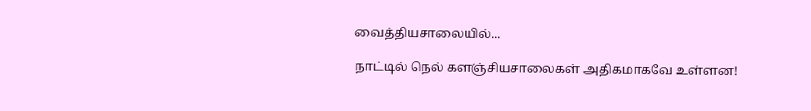வைத்தியசாலையில்...

நாட்டில் நெல் களஞ்சியசாலைகள் அதிகமாகவே உள்ளன!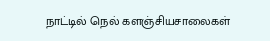நாட்டில் நெல் களஞ்சியசாலைகள்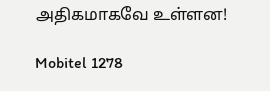அதிகமாகவே உள்ளன!

Mobitel 1278